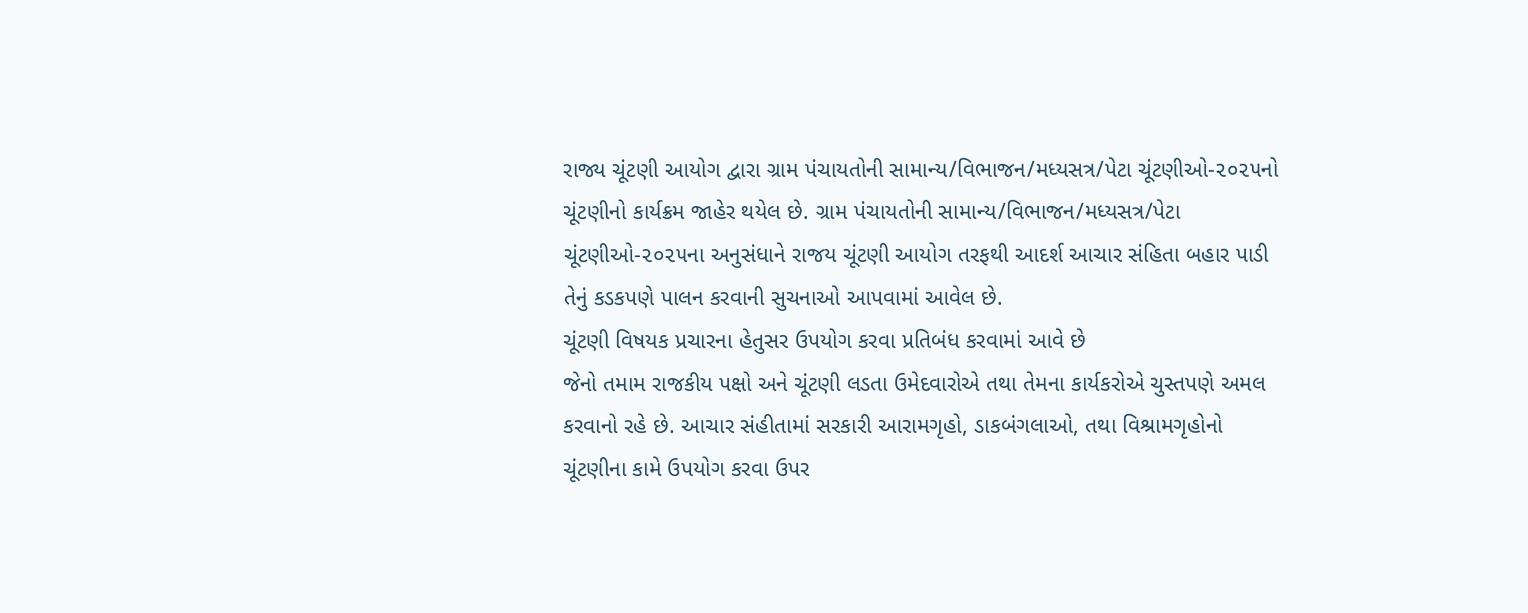રાજ્ય ચૂંટણી આયોગ દ્વારા ગ્રામ પંચાયતોની સામાન્ય/વિભાજન/મધ્યસત્ર/પેટા ચૂંટણીઓ-૨૦૨૫નો ચૂંટણીનો કાર્યક્રમ જાહેર થયેલ છે. ગ્રામ પંચાયતોની સામાન્ય/વિભાજન/મધ્યસત્ર/પેટા ચૂંટણીઓ-૨૦૨૫ના અનુસંધાને રાજય ચૂંટણી આયોગ તરફથી આદર્શ આચાર સંહિતા બહાર પાડી તેનું કડકપણે પાલન કરવાની સુચનાઓ આપવામાં આવેલ છે.
ચૂંટણી વિષયક પ્રચારના હેતુસર ઉપયોગ કરવા પ્રતિબંધ કરવામાં આવે છે
જેનો તમામ રાજકીય પક્ષો અને ચૂંટણી લડતા ઉમેદવારોએ તથા તેમના કાર્યકરોએ ચુસ્તપણે અમલ કરવાનો રહે છે. આચાર સંહીતામાં સરકારી આરામગૃહો, ડાકબંગલાઓ, તથા વિશ્રામગૃહોનો ચૂંટણીના કામે ઉપયોગ કરવા ઉપર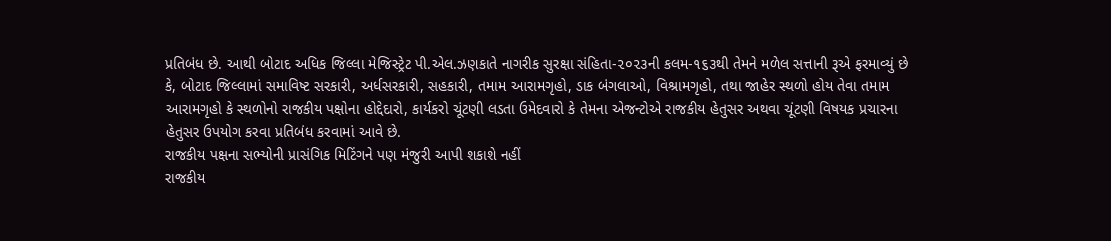પ્રતિબંધ છે. આથી બોટાદ અધિક જિલ્લા મેજિસ્ટ્રેટ પી.એલ.ઝણકાતે નાગરીક સુરક્ષા સંહિતા-૨૦૨૩ની કલમ-૧૬૩થી તેમને મળેલ સત્તાની રૂએ ફરમાવ્યું છે કે, બોટાદ જિલ્લામાં સમાવિષ્ટ સરકારી, અર્ધસરકારી, સહકારી, તમામ આરામગૃહો, ડાક બંગલાઓ, વિશ્રામગૃહો, તથા જાહેર સ્થળો હોય તેવા તમામ આરામગૃહો કે સ્થળોનો રાજકીય પક્ષોના હોદ્દેદારો, કાર્યકરો ચૂંટણી લડતા ઉમેદવારો કે તેમના એજન્ટોએ રાજકીય હેતુસર અથવા ચૂંટણી વિષયક પ્રચારના હેતુસર ઉપયોગ કરવા પ્રતિબંધ કરવામાં આવે છે.
રાજકીય પક્ષના સભ્યોની પ્રાસંગિક મિટિંગને પણ મંજુરી આપી શકાશે નહીં
રાજકીય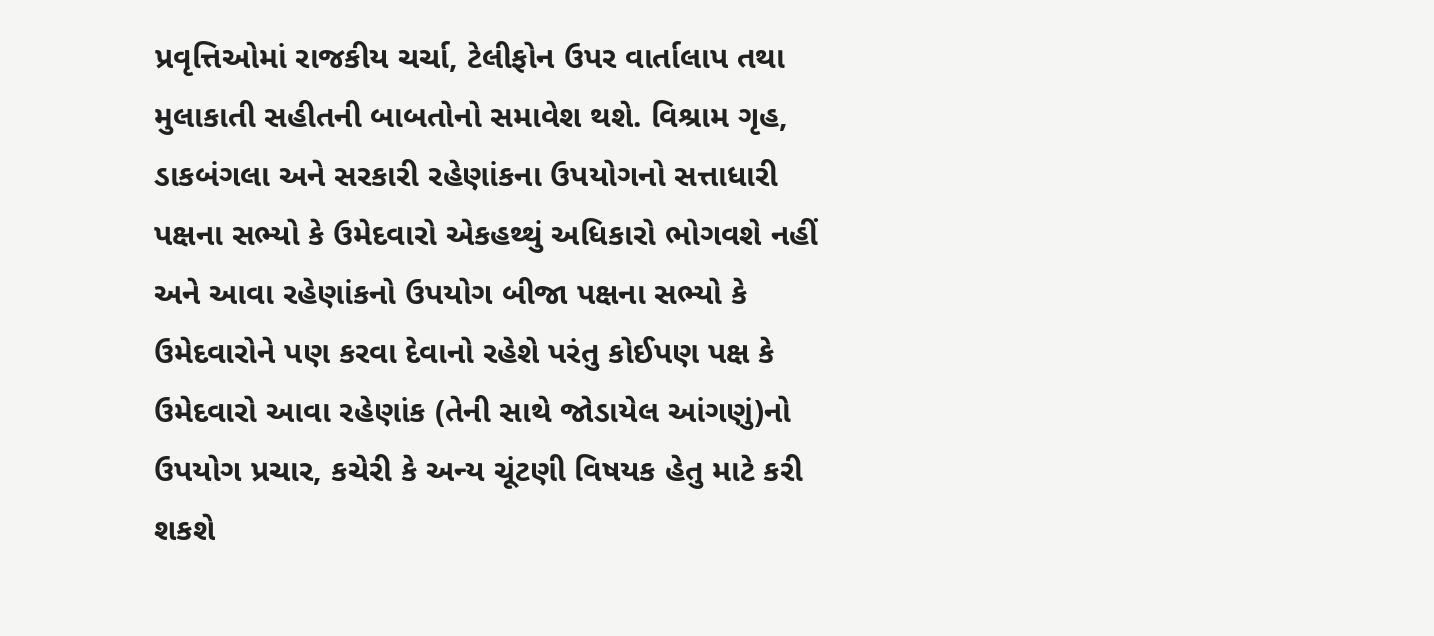પ્રવૃત્તિઓમાં રાજકીય ચર્ચા, ટેલીફોન ઉપર વાર્તાલાપ તથા મુલાકાતી સહીતની બાબતોનો સમાવેશ થશે. વિશ્રામ ગૃહ, ડાકબંગલા અને સરકારી રહેણાંકના ઉપયોગનો સત્તાધારી પક્ષના સભ્યો કે ઉમેદવારો એકહથ્થું અધિકારો ભોગવશે નહીં અને આવા રહેણાંકનો ઉપયોગ બીજા પક્ષના સભ્યો કે ઉમેદવારોને પણ કરવા દેવાનો રહેશે પરંતુ કોઈપણ પક્ષ કે ઉમેદવારો આવા રહેણાંક (તેની સાથે જોડાયેલ આંગણું)નો ઉપયોગ પ્રચાર, કચેરી કે અન્ય ચૂંટણી વિષયક હેતુ માટે કરી શકશે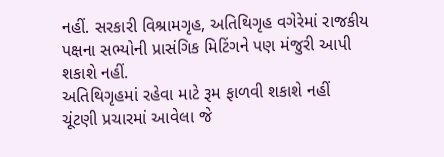નહીં. સરકારી વિશ્રામગૃહ, અતિથિગૃહ વગેરેમાં રાજકીય પક્ષના સભ્યોની પ્રાસંગિક મિટિંગને પણ મંજુરી આપી શકાશે નહીં.
અતિથિગૃહમાં રહેવા માટે રૂમ ફાળવી શકાશે નહીં
ચૂંટણી પ્રચારમાં આવેલા જે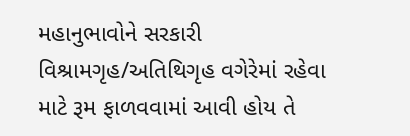મહાનુભાવોને સરકારી વિશ્રામગૃહ/અતિથિગૃહ વગેરેમાં રહેવા માટે રૂમ ફાળવવામાં આવી હોય તે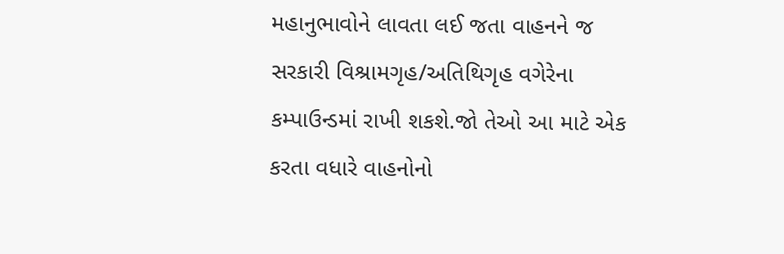મહાનુભાવોને લાવતા લઈ જતા વાહનને જ સરકારી વિશ્રામગૃહ/અતિથિગૃહ વગેરેના કમ્પાઉન્ડમાં રાખી શકશે.જો તેઓ આ માટે એક કરતા વધારે વાહનોનો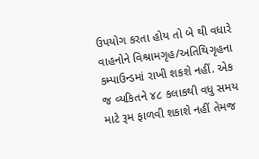ઉપયોગ કરતા હોય તો બે થી વધારે વાહનોને વિશ્રામગૃહ/અતિથિગૃહના કમ્પાઉન્ડમાં રાખી શકશે નહીં. એક જ વ્યકિતને ૪૮ કલાકથી વધુ સમય માટે રૂમ ફાળવી શકાશે નહીં તેમજ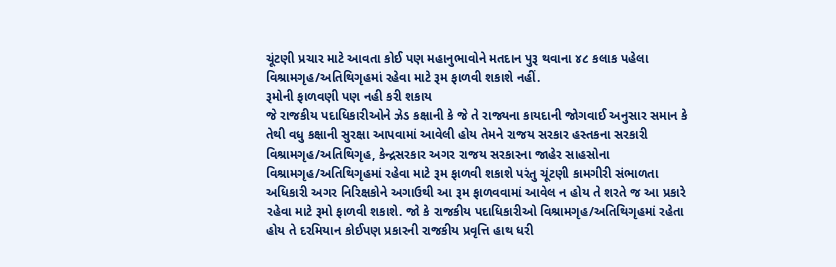ચૂંટણી પ્રચાર માટે આવતા કોઈ પણ મહાનુભાવોને મતદાન પુરૂ થવાના ૪૮ કલાક પહેલા વિશ્રામગૃહ/અતિથિગૃહમાં રહેવા માટે રૂમ ફાળવી શકાશે નહીં.
રૂમોની ફાળવણી પણ નહી કરી શકાય
જે રાજકીય પદાધિકારીઓને ઝેડ કક્ષાની કે જે તે રાજ્યના કાયદાની જોગવાઈ અનુસાર સમાન કે તેથી વધુ કક્ષાની સુરક્ષા આપવામાં આવેલી હોય તેમને રાજય સરકાર હસ્તકના સરકારી વિશ્રામગૃહ/અતિથિગૃહ, કેન્દ્રસરકાર અગર રાજય સરકારના જાહેર સાહસોના વિશ્રામગૃહ/અતિથિગૃહમાં રહેવા માટે રૂમ ફાળવી શકાશે પરંતુ ચૂંટણી કામગીરી સંભાળતા અધિકારી અગર નિરિક્ષકોને અગાઉથી આ રૂમ ફાળવવામાં આવેલ ન હોય તે શરતે જ આ પ્રકારે રહેવા માટે રૂમો ફાળવી શકાશે. જો કે રાજકીય પદાધિકારીઓ વિશ્રામગૃહ/અતિથિગૃહમાં રહેતા હોય તે દરમિયાન કોઈપણ પ્રકારની રાજકીય પ્રવૃત્તિ હાથ ધરી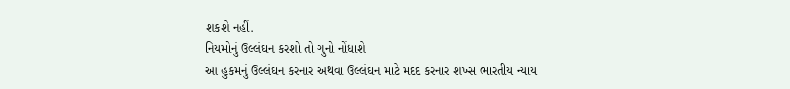શકશે નહીં.
નિયમોનું ઉલ્લંઘન કરશો તો ગુનો નોંધાશે
આ હુકમનું ઉલ્લંઘન કરનાર અથવા ઉલ્લંઘન માટે મદદ કરનાર શખ્સ ભારતીય ન્યાય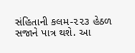સંહિતાની કલમ-૨૨૩ હેઠળ સજાને પાત્ર થશે. આ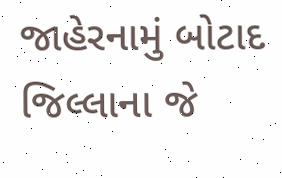જાહેરનામું બોટાદ જિલ્લાના જે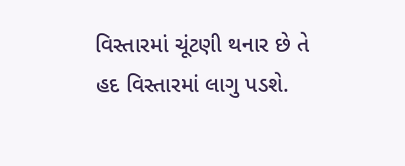વિસ્તારમાં ચૂંટણી થનાર છે તે હદ વિસ્તારમાં લાગુ પડશે.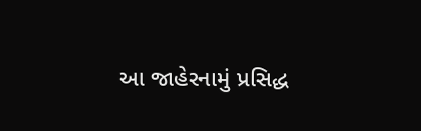આ જાહેરનામું પ્રસિદ્ધ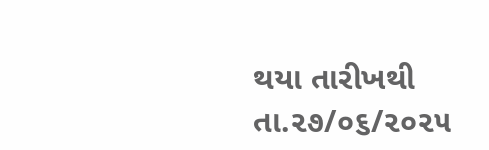થયા તારીખથી તા.૨૭/૦૬/૨૦૨૫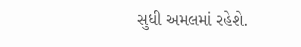સુધી અમલમાં રહેશે.